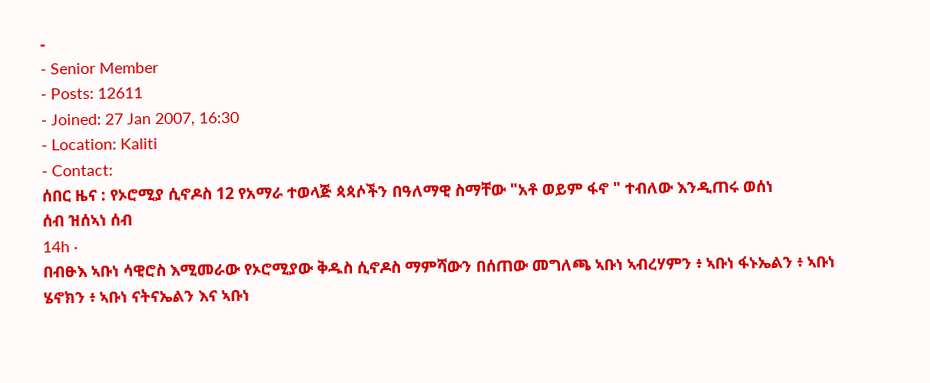-
- Senior Member
- Posts: 12611
- Joined: 27 Jan 2007, 16:30
- Location: Kaliti
- Contact:
ሰበር ዜና : የኦሮሚያ ሲኖዶስ 12 የአማራ ተወላጅ ጳጳሶችን በዓለማዊ ስማቸው "አቶ ወይም ፋኖ " ተብለው እንዲጠሩ ወሰነ
ሰብ ዝሰኣነ ሰብ
14h ·
በብፁእ ኣቡነ ሳዊሮስ እሚመራው የኦሮሚያው ቅዱስ ሲኖዶስ ማምሻውን በሰጠው መግለጫ ኣቡነ ኣብረሃምን ፥ ኣቡነ ፋኑኤልን ፥ ኣቡነ ሄኖክን ፥ ኣቡነ ናትናኤልን እና ኣቡነ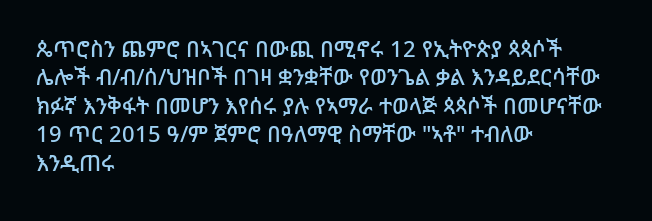ጴጥሮስን ጨምሮ በኣገርና በውጪ በሚኖሩ 12 የኢትዮጵያ ጳጳሶች ሌሎች ብ/ብ/ሰ/ህዝቦች በገዛ ቋንቋቸው የወንጌል ቃል እንዳይደርሳቸው ክፉኛ እንቅፋት በመሆን እየሰሩ ያሉ የኣማራ ተወላጅ ጳጳሶች በመሆናቸው 19 ጥር 2015 ዓ/ም ጀምሮ በዓለማዊ ስማቸው "ኣቶ" ተብለው እንዲጠሩ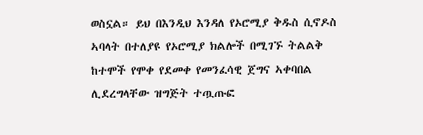ወስኗል። ይህ በእንዲህ እንዳለ የኦሮሚያ ቅዱስ ሲኖዶስ ኣባላት በተለያዩ የኦሮሚያ ክልሎች በሚገኙ ትልልቅ ከተሞች የሞቀ የደመቀ የመንፈሳዊ ጀግና ኣቀባበል ሊደረግላቸው ዝግጅት ተጧጡፎ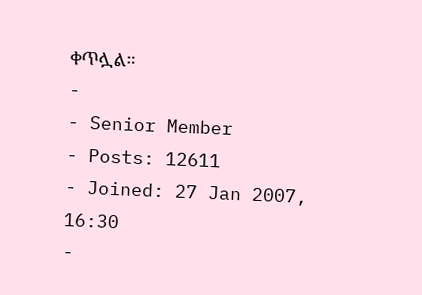ቀጥሏል።
-
- Senior Member
- Posts: 12611
- Joined: 27 Jan 2007, 16:30
-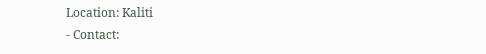Location: Kaliti
- Contact: